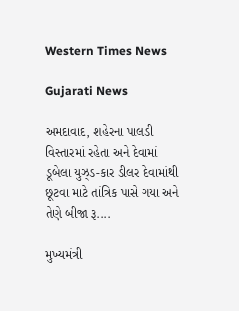Western Times News

Gujarati News

અમદાવાદ, શહેરના પાલડી વિસ્તારમાં રહેતા અને દેવામાં ડૂબેલા યુઝ્‌ડ-કાર ડીલર દેવામાંથી છૂટવા માટે તાંત્રિક પાસે ગયા અને તેણે બીજા રૂ....

મુખ્યમંત્રી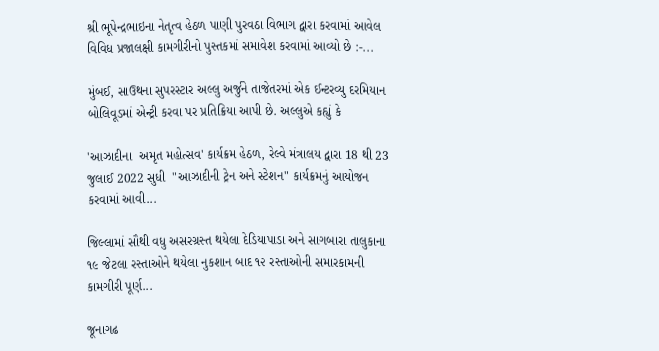શ્રી ભૂપેન્દ્રભાઇના નેતૃત્વ હેઠળ પાણી પુરવઠા વિભાગ દ્વારા કરવામાં આવેલ વિવિધ પ્રજાલક્ષી કામગીરીનો પુસ્તકમાં સમાવેશ કરવામાં આવ્યો છે :-...

મુંબઈ, સાઉથના સુપરસ્ટાર અલ્લુ અર્જુને તાજેતરમાં એક ઈન્ટરવ્યુ દરમિયાન બોલિવૂડમાં એન્ટ્રી કરવા પર પ્રતિક્રિયા આપી છે. અલ્લુએ કહ્યું કે

'આઝાદીના  અમૃત મહોત્સવ' કાર્યક્રમ હેઠળ, રેલ્વે મંત્રાલય દ્વારા 18 થી 23 જુલાઈ 2022 સુધી  "આઝાદીની ટ્રેન અને સ્ટેશન" કાર્યક્રમનું આયોજન કરવામાં આવી...

જિલ્લામાં સૌથી વધુ અસરગ્રસ્ત થયેલા દેડિયાપાડા અને સાગબારા તાલુકાના ૧૯ જેટલા રસ્તાઓને થયેલા નુકશાન બાદ ૧૨ રસ્તાઓની સમારકામની કામગીરી પૂર્ણ...

જૂનાગઢ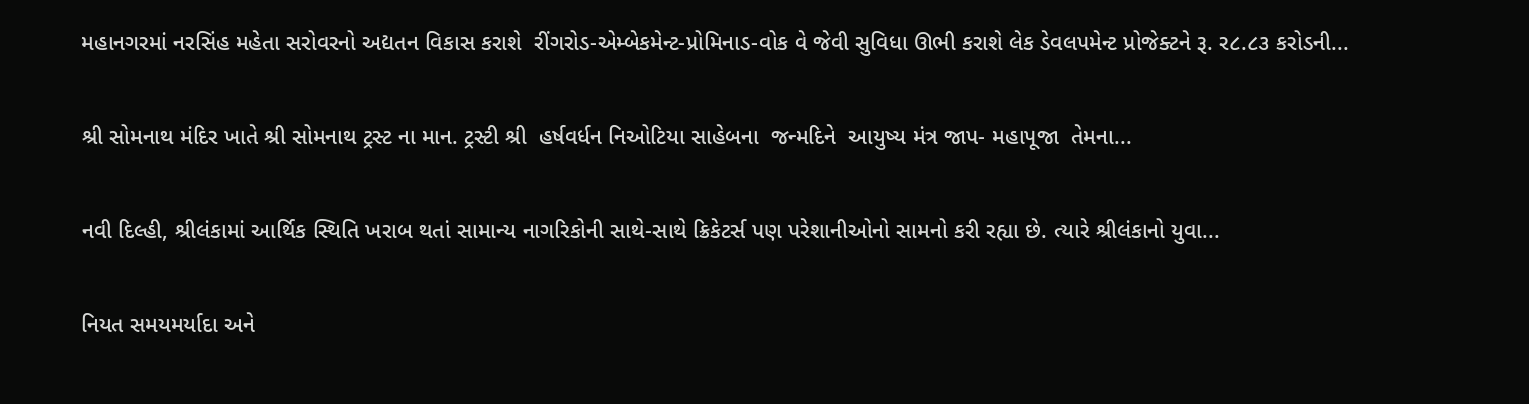મહાનગરમાં નરસિંહ મહેતા સરોવરનો અદ્યતન વિકાસ કરાશે  રીંગરોડ-એમ્બેકમેન્ટ-પ્રોમિનાડ-વોક વે જેવી સુવિધા ઊભી કરાશે લેક ડેવલપમેન્ટ પ્રોજેક્ટને રૂ. ર૮.૮૩ કરોડની...

શ્રી સોમનાથ મંદિર ખાતે શ્રી સોમનાથ ટ્રસ્ટ ના માન. ટ્રસ્ટી શ્રી  હર્ષવર્ધન નિઓટિયા સાહેબના  જન્મદિને  આયુષ્ય મંત્ર જાપ- મહાપૂજા  તેમના...

નવી દિલ્હી, શ્રીલંકામાં આર્થિક સ્થિતિ ખરાબ થતાં સામાન્ય નાગરિકોની સાથે-સાથે ક્રિકેટર્સ પણ પરેશાનીઓનો સામનો કરી રહ્યા છે. ત્યારે શ્રીલંકાનો યુવા...

નિયત સમયમર્યાદા અને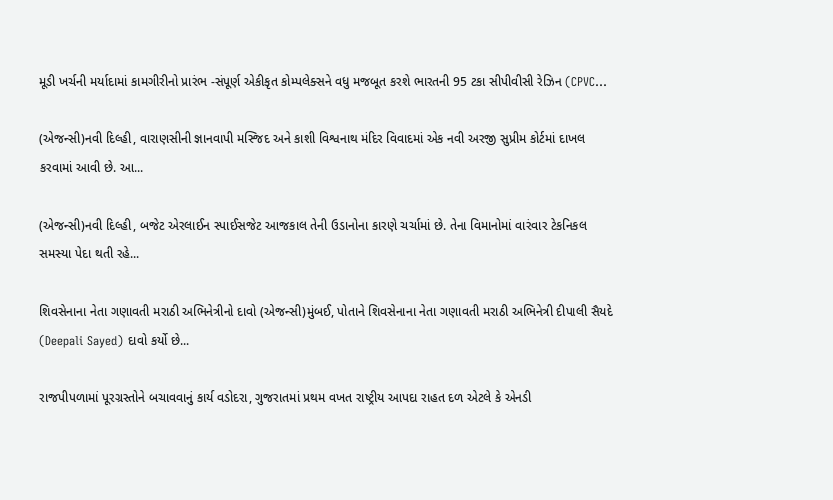મૂડી ખર્ચની મર્યાદામાં કામગીરીનો પ્રારંભ -સંપૂર્ણ એકીકૃત કોમ્પલેક્સને વધુ મજબૂત કરશે ભારતની 95 ટકા સીપીવીસી રેઝિન (CPVC...

(એજન્સી)નવી દિલ્હી, વારાણસીની જ્ઞાનવાપી મસ્જિદ અને કાશી વિશ્વનાથ મંદિર વિવાદમાં એક નવી અરજી સુપ્રીમ કોર્ટમાં દાખલ કરવામાં આવી છે. આ...

(એજન્સી)નવી દિલ્હી, બજેટ એરલાઈન સ્પાઈસજેટ આજકાલ તેની ઉડાનોના કારણે ચર્ચામાં છે. તેના વિમાનોમાં વારંવાર ટેકનિકલ સમસ્યા પેદા થતી રહે...

શિવસેનાના નેતા ગણાવતી મરાઠી અભિનેત્રીનો દાવો (એજન્સી)મુંબઈ, પોતાને શિવસેનાના નેતા ગણાવતી મરાઠી અભિનેત્રી દીપાલી સૈયદે (Deepali Sayed) દાવો કર્યો છે...

રાજપીપળામાં પૂરગ્રસ્તોને બચાવવાનું કાર્ય વડોદરા, ગુજરાતમાં પ્રથમ વખત રાષ્ટ્રીય આપદા રાહત દળ એટલે કે એનડી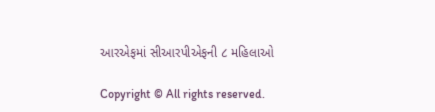આરએફમાં સીઆરપીએફની ૮ મહિલાઓ

Copyright © All rights reserved.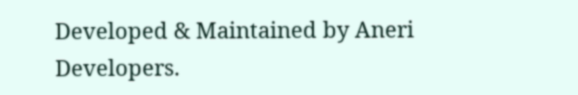Developed & Maintained by Aneri Developers.